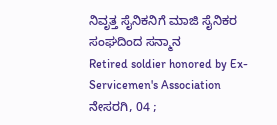ನಿವೃತ್ತ ಸೈನಿಕನಿಗೆ ಮಾಜಿ ಸೈನಿಕರ ಸಂಘದಿಂದ ಸನ್ಮಾನ
Retired soldier honored by Ex-Servicemen's Association
ನೇಸರಗಿ, 04 ;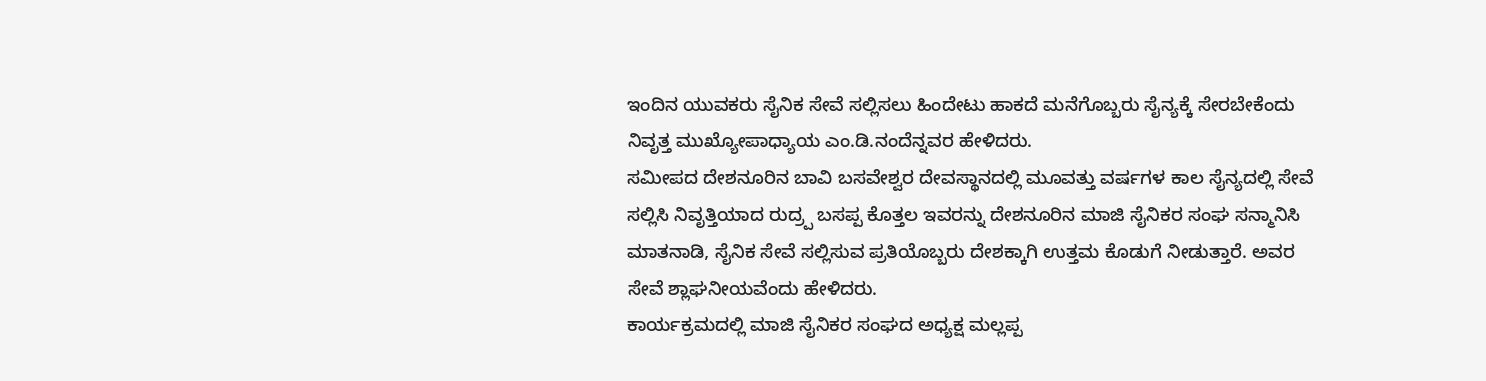ಇಂದಿನ ಯುವಕರು ಸೈನಿಕ ಸೇವೆ ಸಲ್ಲಿಸಲು ಹಿಂದೇಟು ಹಾಕದೆ ಮನೆಗೊಬ್ಬರು ಸೈನ್ಯಕ್ಕೆ ಸೇರಬೇಕೆಂದು ನಿವೃತ್ತ ಮುಖ್ಯೋಪಾಧ್ಯಾಯ ಎಂ.ಡಿ.ನಂದೆನ್ನವರ ಹೇಳಿದರು.
ಸಮೀಪದ ದೇಶನೂರಿನ ಬಾವಿ ಬಸವೇಶ್ವರ ದೇವಸ್ಥಾನದಲ್ಲಿ ಮೂವತ್ತು ವರ್ಷಗಳ ಕಾಲ ಸೈನ್ಯದಲ್ಲಿ ಸೇವೆ ಸಲ್ಲಿಸಿ ನಿವೃತ್ತಿಯಾದ ರುದ್ರ್ಪ ಬಸಪ್ಪ ಕೊತ್ತಲ ಇವರನ್ನು ದೇಶನೂರಿನ ಮಾಜಿ ಸೈನಿಕರ ಸಂಘ ಸನ್ಮಾನಿಸಿ ಮಾತನಾಡಿ, ಸೈನಿಕ ಸೇವೆ ಸಲ್ಲಿಸುವ ಪ್ರತಿಯೊಬ್ಬರು ದೇಶಕ್ಕಾಗಿ ಉತ್ತಮ ಕೊಡುಗೆ ನೀಡುತ್ತಾರೆ. ಅವರ ಸೇವೆ ಶ್ಲಾಘನೀಯವೆಂದು ಹೇಳಿದರು.
ಕಾರ್ಯಕ್ರಮದಲ್ಲಿ ಮಾಜಿ ಸೈನಿಕರ ಸಂಘದ ಅಧ್ಯಕ್ಷ ಮಲ್ಲಪ್ಪ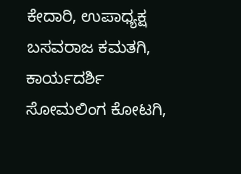ಕೇದಾರಿ, ಉಪಾಧ್ಯಕ್ಷ ಬಸವರಾಜ ಕಮತಗಿ, ಕಾರ್ಯದರ್ಶಿ ಸೋಮಲಿಂಗ ಕೋಟಗಿ,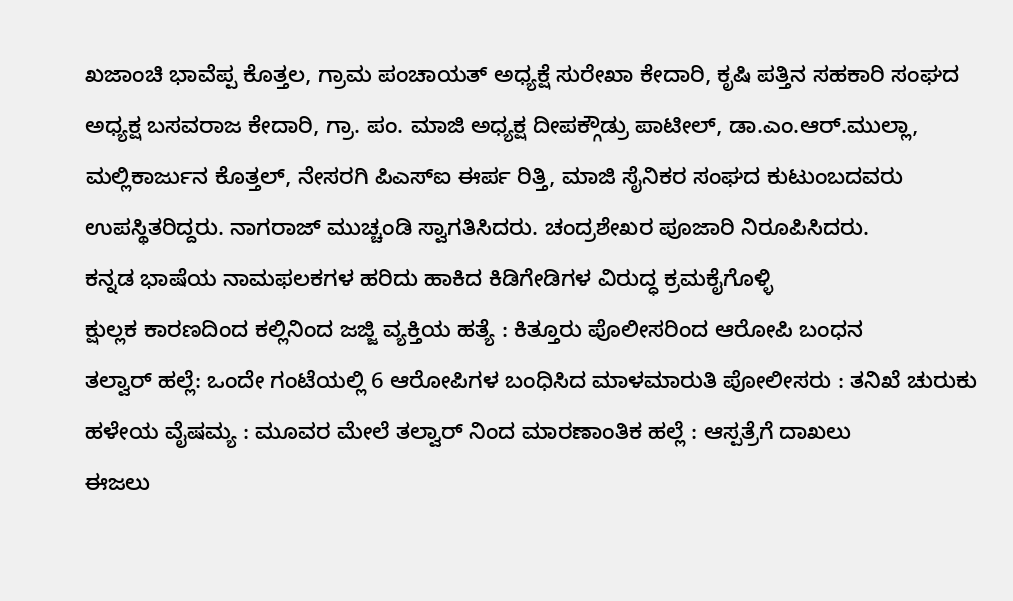ಖಜಾಂಚಿ ಭಾವೆಪ್ಪ ಕೊತ್ತಲ, ಗ್ರಾಮ ಪಂಚಾಯತ್ ಅಧ್ಯಕ್ಷೆ ಸುರೇಖಾ ಕೇದಾರಿ, ಕೃಷಿ ಪತ್ತಿನ ಸಹಕಾರಿ ಸಂಘದ ಅಧ್ಯಕ್ಷ ಬಸವರಾಜ ಕೇದಾರಿ, ಗ್ರಾ. ಪಂ. ಮಾಜಿ ಅಧ್ಯಕ್ಷ ದೀಪಕ್ಗೌಡ್ರು ಪಾಟೀಲ್, ಡಾ.ಎಂ.ಆರ್.ಮುಲ್ಲಾ, ಮಲ್ಲಿಕಾರ್ಜುನ ಕೊತ್ತಲ್, ನೇಸರಗಿ ಪಿಎಸ್ಐ ಈರ್ಪ ರಿತ್ತಿ, ಮಾಜಿ ಸೈನಿಕರ ಸಂಘದ ಕುಟುಂಬದವರು ಉಪಸ್ಥಿತರಿದ್ದರು. ನಾಗರಾಜ್ ಮುಚ್ಚಂಡಿ ಸ್ವಾಗತಿಸಿದರು. ಚಂದ್ರಶೇಖರ ಪೂಜಾರಿ ನಿರೂಪಿಸಿದರು.
ಕನ್ನಡ ಭಾಷೆಯ ನಾಮಫಲಕಗಳ ಹರಿದು ಹಾಕಿದ ಕಿಡಿಗೇಡಿಗಳ ವಿರುದ್ಧ ಕ್ರಮಕೈಗೊಳ್ಳಿ
ಕ್ಷುಲ್ಲಕ ಕಾರಣದಿಂದ ಕಲ್ಲಿನಿಂದ ಜಜ್ಜಿ ವ್ಯಕ್ತಿಯ ಹತ್ಯೆ : ಕಿತ್ತೂರು ಪೊಲೀಸರಿಂದ ಆರೋಪಿ ಬಂಧನ
ತಲ್ವಾರ್ ಹಲ್ಲೆ: ಒಂದೇ ಗಂಟೆಯಲ್ಲಿ 6 ಆರೋಪಿಗಳ ಬಂಧಿಸಿದ ಮಾಳಮಾರುತಿ ಪೋಲೀಸರು : ತನಿಖೆ ಚುರುಕು
ಹಳೇಯ ವೈಷಮ್ಯ : ಮೂವರ ಮೇಲೆ ತಲ್ವಾರ್ ನಿಂದ ಮಾರಣಾಂತಿಕ ಹಲ್ಲೆ : ಆಸ್ಪತ್ರೆಗೆ ದಾಖಲು
ಈಜಲು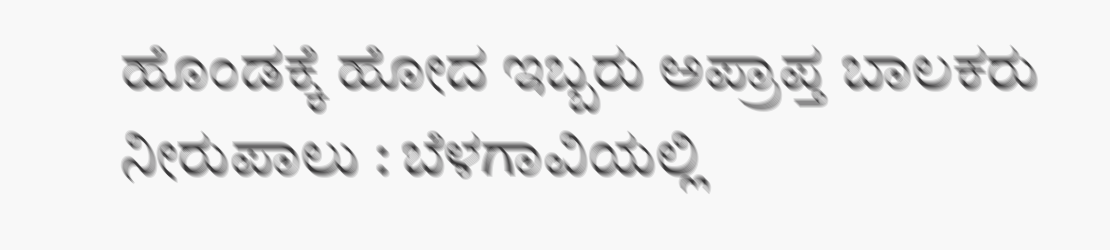ಹೊಂಡಕ್ಕೆ ಹೋದ ಇಬ್ಬರು ಅಪ್ರಾಪ್ತ ಬಾಲಕರು ನೀರುಪಾಲು : ಬೆಳಗಾವಿಯಲ್ಲಿ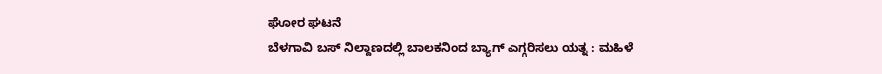ಘೋರ ಘಟನೆ
ಬೆಳಗಾವಿ ಬಸ್ ನಿಲ್ದಾಣದಲ್ಲಿ ಬಾಲಕನಿಂದ ಬ್ಯಾಗ್ ಎಗ್ಗರಿಸಲು ಯತ್ನ : ಮಹಿಳೆ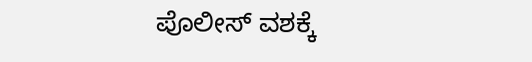ಪೊಲೀಸ್ ವಶಕ್ಕೆ